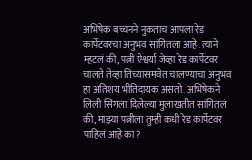अभिषेक बच्चनने नुकताच आपला रेड कार्पेटवरचा अनुभव सांगितला आहे. त्याने म्हटलं की, पत्नी ऐश्वर्या जेव्हा रेड कार्पेटवर चालते तेव्हा तिच्यासमवेत चालण्याचा अनुभव हा अतिशय भीतिदायक असतो. अभिषेकने लिली सिंगला दिलेल्या मुलाखतीत सांगितलं की, माझ्या पत्नीला तुम्ही कधी रेड कार्पेटवर पाहिलं आहे का?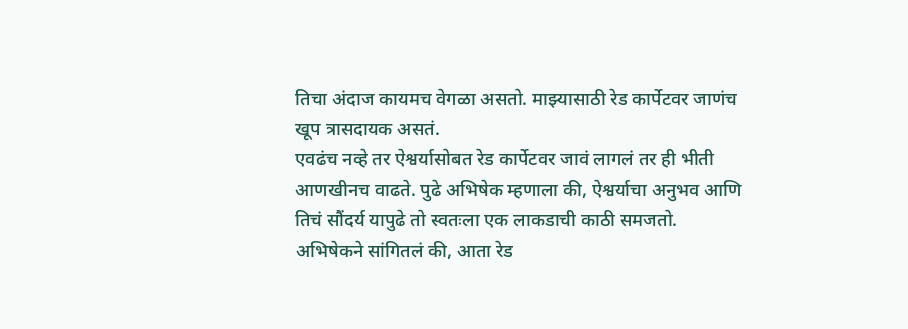तिचा अंदाज कायमच वेगळा असतो. माझ्यासाठी रेड कार्पेटवर जाणंच खूप त्रासदायक असतं.
एवढंच नव्हे तर ऐश्वर्यासोबत रेड कार्पेटवर जावं लागलं तर ही भीती आणखीनच वाढते. पुढे अभिषेक म्हणाला की, ऐश्वर्याचा अनुभव आणि तिचं सौंदर्य यापुढे तो स्वतःला एक लाकडाची काठी समजतो. अभिषेकने सांगितलं की, आता रेड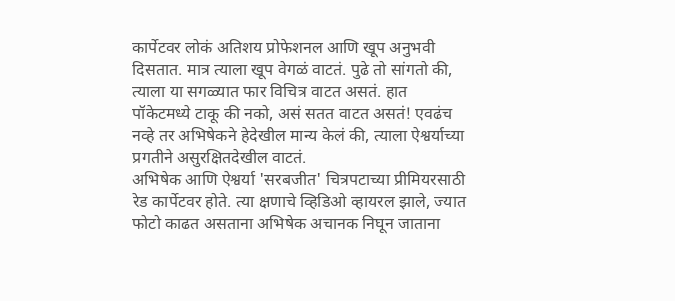कार्पेटवर लोकं अतिशय प्रोफेशनल आणि खूप अनुभवी दिसतात. मात्र त्याला खूप वेगळं वाटतं. पुढे तो सांगतो की, त्याला या सगळ्यात फार विचित्र वाटत असतं. हात पॉकेटमध्ये टाकू की नको, असं सतत वाटत असतं! एवढंच नव्हे तर अभिषेकने हेदेखील मान्य केलं की, त्याला ऐश्वर्याच्या प्रगतीने असुरक्षितदेखील वाटतं.
अभिषेक आणि ऐश्वर्या 'सरबजीत' चित्रपटाच्या प्रीमियरसाठी रेड कार्पेटवर होते. त्या क्षणाचे व्हिडिओ व्हायरल झाले, ज्यात फोटो काढत असताना अभिषेक अचानक निघून जाताना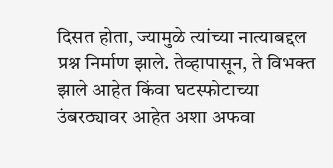दिसत होता, ज्यामुळे त्यांच्या नात्याबद्दल प्रश्न निर्माण झाले. तेव्हापासून, ते विभक्त झाले आहेत किंवा घटस्फोटाच्या उंबरठ्यावर आहेत अशा अफवा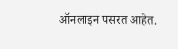ऑनलाइन पसरत आहेत.